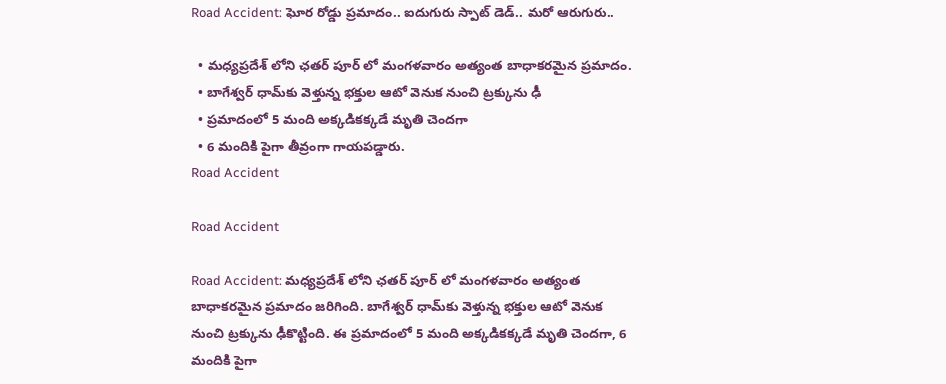Road Accident: ఘోర రోడ్డు ప్రమాదం.. ఐదుగురు స్పాట్ డెడ్.. మరో ఆరుగురు..

  • మధ్యప్రదేశ్‌ లోని ఛతర్‌ పూర్‌ లో మంగళవారం అత్యంత బాధాకరమైన ప్రమాదం.
  • బాగేశ్వర్ ధామ్‌కు వెళ్తున్న భక్తుల ఆటో వెనుక నుంచి ట్రక్కును ఢీ
  • ప్రమాదంలో 5 మంది అక్కడికక్కడే మృతి చెందగా
  • 6 మందికి పైగా తీవ్రంగా గాయపడ్డారు.
Road Accident

Road Accident

Road Accident: మధ్యప్రదేశ్‌ లోని ఛతర్‌ పూర్‌ లో మంగళవారం అత్యంత బాధాకరమైన ప్రమాదం జరిగింది. బాగేశ్వర్ ధామ్‌కు వెళ్తున్న భక్తుల ఆటో వెనుక నుంచి ట్రక్కును ఢీకొట్టింది. ఈ ప్రమాదంలో 5 మంది అక్కడికక్కడే మృతి చెందగా, 6 మందికి పైగా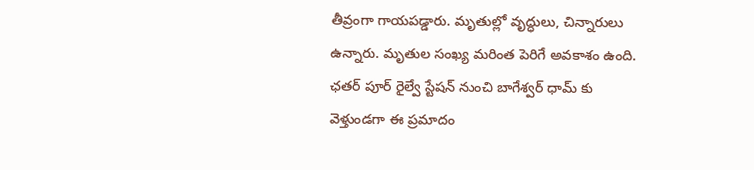తీవ్రంగా గాయపడ్డారు. మృతుల్లో వృద్ధులు, చిన్నారులు ఉన్నారు. మృతుల సంఖ్య మరింత పెరిగే అవకాశం ఉంది. ఛతర్‌ పూర్‌ రైల్వే స్టేషన్‌ నుంచి బాగేశ్వర్‌ ధామ్‌ కు వెళ్తుండగా ఈ ప్రమాదం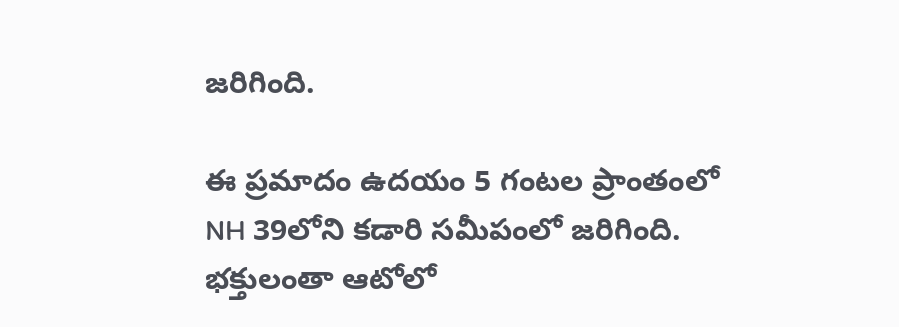జరిగింది.

ఈ ప్రమాదం ఉదయం 5 గంటల ప్రాంతంలో NH 39లోని కడారి సమీపంలో జరిగింది. భక్తులంతా ఆటోలో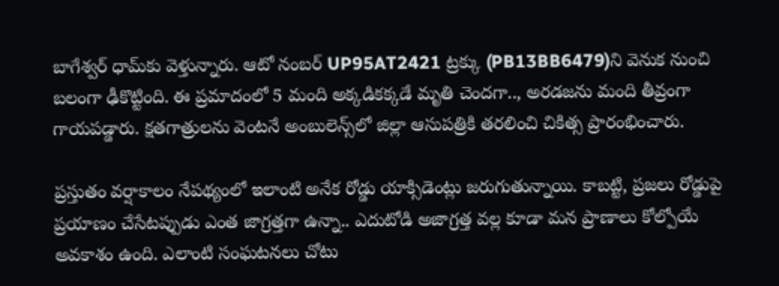బాగేశ్వర్‌ ధామ్‌కు వెళ్తున్నారు. ఆటో నంబర్ UP95AT2421 ట్రక్కు (PB13BB6479)ని వెనుక నుంచి బలంగా ఢీకొట్టింది. ఈ ప్రమాదంలో 5 మంది అక్కడికక్కడే మృతి చెందగా.., అరడజను మంది తీవ్రంగా గాయపడ్డారు. క్షతగాత్రులను వెంటనే అంబులెన్స్‌లో జిల్లా ఆసుపత్రికి తరలించి చికిత్స ప్రారంభించారు.

ప్రస్తుతం వర్షాకాలం నేపథ్యంలో ఇలాంటి అనేక రోడ్డు యాక్సిడెంట్లు జరుగుతున్నాయి. కాబట్టి, ప్రజలు రోడ్డుపై ప్రయాణం చేసేటప్పుడు ఎంత జాగ్రత్తగా ఉన్నా.. ఎదుటోడి అజాగ్రత్త వల్ల కూడా మన ప్రాణాలు కోల్పోయే అవకాశం ఉంది. ఎలాంటి సంఘటనలు చోటు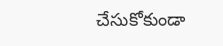చేసుకోకుండా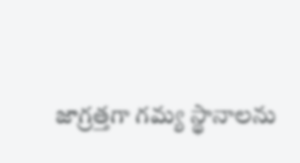జాగ్రత్తగా గమ్య స్థానాలను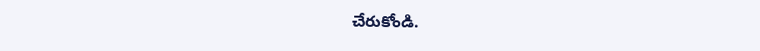చేరుకోండి.